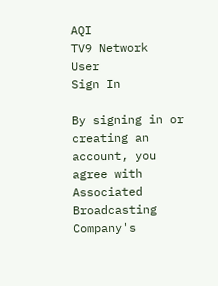AQI
TV9 Network
User
Sign In

By signing in or creating an account, you agree with Associated Broadcasting Company's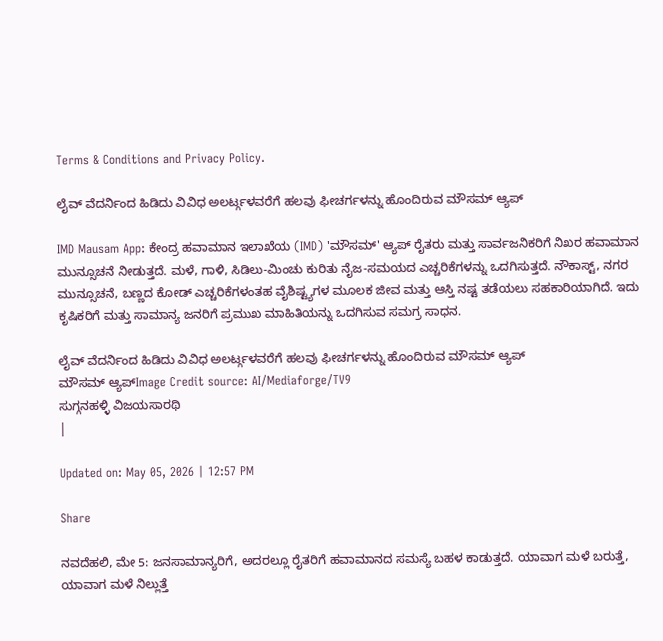Terms & Conditions and Privacy Policy.

ಲೈವ್ ವೆದರ್ನಿಂದ ಹಿಡಿದು ವಿವಿಧ ಅಲರ್ಟ್ಗಳವರೆಗೆ ಹಲವು ಫೀಚರ್ಗಳನ್ನು ಹೊಂದಿರುವ ಮೌಸಮ್ ಆ್ಯಪ್

IMD Mausam App: ಕೇಂದ್ರ ಹವಾಮಾನ ಇಲಾಖೆಯ (IMD) 'ಮೌಸಮ್' ಆ್ಯಪ್ ರೈತರು ಮತ್ತು ಸಾರ್ವಜನಿಕರಿಗೆ ನಿಖರ ಹವಾಮಾನ ಮುನ್ಸೂಚನೆ ನೀಡುತ್ತದೆ. ಮಳೆ, ಗಾಳಿ, ಸಿಡಿಲು-ಮಿಂಚು ಕುರಿತು ನೈಜ-ಸಮಯದ ಎಚ್ಚರಿಕೆಗಳನ್ನು ಒದಗಿಸುತ್ತದೆ. ನೌಕಾಸ್ಟ್, ನಗರ ಮುನ್ಸೂಚನೆ, ಬಣ್ಣದ ಕೋಡ್ ಎಚ್ಚರಿಕೆಗಳಂತಹ ವೈಶಿಷ್ಟ್ಯಗಳ ಮೂಲಕ ಜೀವ ಮತ್ತು ಆಸ್ತಿ ನಷ್ಟ ತಡೆಯಲು ಸಹಕಾರಿಯಾಗಿದೆ. ಇದು ಕೃಷಿಕರಿಗೆ ಮತ್ತು ಸಾಮಾನ್ಯ ಜನರಿಗೆ ಪ್ರಮುಖ ಮಾಹಿತಿಯನ್ನು ಒದಗಿಸುವ ಸಮಗ್ರ ಸಾಧನ.

ಲೈವ್ ವೆದರ್ನಿಂದ ಹಿಡಿದು ವಿವಿಧ ಅಲರ್ಟ್ಗಳವರೆಗೆ ಹಲವು ಫೀಚರ್ಗಳನ್ನು ಹೊಂದಿರುವ ಮೌಸಮ್ ಆ್ಯಪ್
ಮೌಸಮ್ ಆ್ಯಪ್Image Credit source: AI/Mediaforge/TV9
ಸುಗ್ಗನಹಳ್ಳಿ ವಿಜಯಸಾರಥಿ
|

Updated on: May 05, 2026 | 12:57 PM

Share

ನವದೆಹಲಿ, ಮೇ 5: ಜನಸಾಮಾನ್ಯರಿಗೆ, ಅದರಲ್ಲೂ ರೈತರಿಗೆ ಹವಾಮಾನದ ಸಮಸ್ಯೆ ಬಹಳ ಕಾಡುತ್ತದೆ. ಯಾವಾಗ ಮಳೆ ಬರುತ್ತೆ, ಯಾವಾಗ ಮಳೆ ನಿಲ್ಲುತ್ತೆ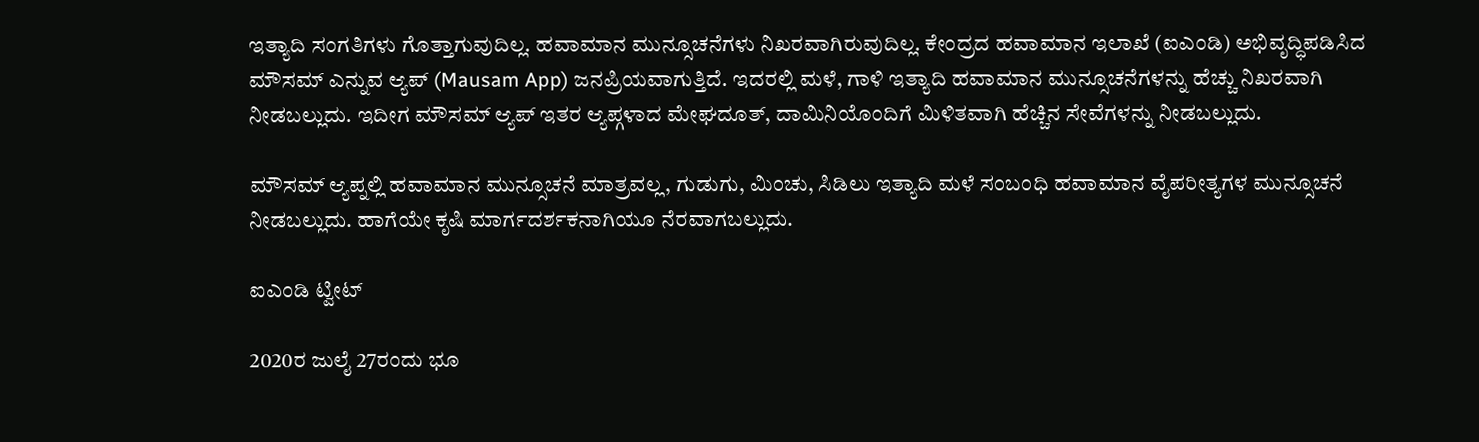ಇತ್ಯಾದಿ ಸಂಗತಿಗಳು ಗೊತ್ತಾಗುವುದಿಲ್ಲ. ಹವಾಮಾನ ಮುನ್ಸೂಚನೆಗಳು ನಿಖರವಾಗಿರುವುದಿಲ್ಲ. ಕೇಂದ್ರದ ಹವಾಮಾನ ಇಲಾಖೆ (ಐಎಂಡಿ) ಅಭಿವೃದ್ಧಿಪಡಿಸಿದ ಮೌಸಮ್ ಎನ್ನುವ ಆ್ಯಪ್ (Mausam App) ಜನಪ್ರಿಯವಾಗುತ್ತಿದೆ. ಇದರಲ್ಲಿ ಮಳೆ, ಗಾಳಿ ಇತ್ಯಾದಿ ಹವಾಮಾನ ಮುನ್ಸೂಚನೆಗಳನ್ನು ಹೆಚ್ಚು ನಿಖರವಾಗಿ ನೀಡಬಲ್ಲುದು. ಇದೀಗ ಮೌಸಮ್ ಆ್ಯಪ್ ಇತರ ಆ್ಯಪ್ಗಳಾದ ಮೇಘದೂತ್, ದಾಮಿನಿಯೊಂದಿಗೆ ಮಿಳಿತವಾಗಿ ಹೆಚ್ಚಿನ ಸೇವೆಗಳನ್ನು ನೀಡಬಲ್ಲುದು.

ಮೌಸಮ್ ಆ್ಯಪ್ನಲ್ಲಿ ಹವಾಮಾನ ಮುನ್ಸೂಚನೆ ಮಾತ್ರವಲ್ಲ, ಗುಡುಗು, ಮಿಂಚು, ಸಿಡಿಲು ಇತ್ಯಾದಿ ಮಳೆ ಸಂಬಂಧಿ ಹವಾಮಾನ ವೈಪರೀತ್ಯಗಳ ಮುನ್ಸೂಚನೆ ನೀಡಬಲ್ಲುದು. ಹಾಗೆಯೇ ಕೃಷಿ ಮಾರ್ಗದರ್ಶಕನಾಗಿಯೂ ನೆರವಾಗಬಲ್ಲುದು.

ಐಎಂಡಿ ಟ್ವೀಟ್

2020ರ ಜುಲೈ 27ರಂದು ಭೂ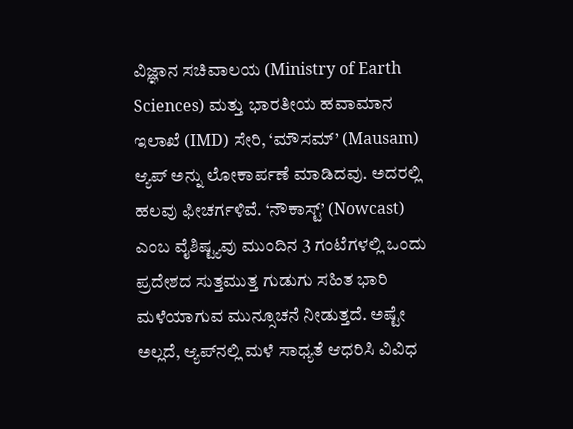ವಿಜ್ಞಾನ ಸಚಿವಾಲಯ (Ministry of Earth Sciences) ಮತ್ತು ಭಾರತೀಯ ಹವಾಮಾನ ಇಲಾಖೆ (IMD) ಸೇರಿ, ‘ಮೌಸಮ್’ (Mausam) ಆ್ಯಪ್ ಅನ್ನು ಲೋಕಾರ್ಪಣೆ ಮಾಡಿದವು. ಅದರಲ್ಲಿ ಹಲವು ಫೀಚರ್ಗಳಿವೆ. ‘ನೌಕಾಸ್ಟ್’ (Nowcast) ಎಂಬ ವೈಶಿಷ್ಟ್ಯವು ಮುಂದಿನ 3 ಗಂಟೆಗಳಲ್ಲಿ ಒಂದು ಪ್ರದೇಶದ ಸುತ್ತಮುತ್ತ ಗುಡುಗು ಸಹಿತ ಭಾರಿ ಮಳೆಯಾಗುವ ಮುನ್ಸೂಚನೆ ನೀಡುತ್ತದೆ. ಅಷ್ಟೇ ಅಲ್ಲದೆ, ಆ್ಯಪ್‌ನಲ್ಲಿ ಮಳೆ ಸಾಧ್ಯತೆ ಆಧರಿಸಿ ವಿವಿಧ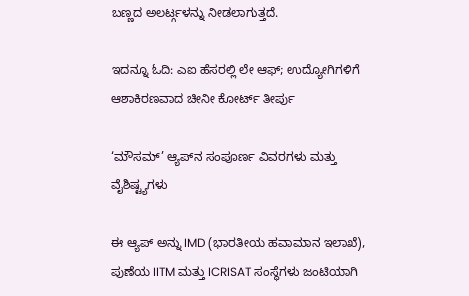ಬಣ್ಣದ ಅಲರ್ಟ್ಗಳನ್ನು ನೀಡಲಾಗುತ್ತದೆ.

ಇದನ್ನೂ ಓದಿ: ಎಐ ಹೆಸರಲ್ಲಿ ಲೇ ಆಫ್; ಉದ್ಯೋಗಿಗಳಿಗೆ ಆಶಾಕಿರಣವಾದ ಚೀನೀ ಕೋರ್ಟ್ ತೀರ್ಪು

‘ಮೌಸಮ್’ ಆ್ಯಪ್‌ನ ಸಂಪೂರ್ಣ ವಿವರಗಳು ಮತ್ತು ವೈಶಿಷ್ಟ್ಯಗಳು

ಈ ಆ್ಯಪ್ ಅನ್ನು IMD (ಭಾರತೀಯ ಹವಾಮಾನ ಇಲಾಖೆ), ಪುಣೆಯ IITM ಮತ್ತು ICRISAT ಸಂಸ್ಥೆಗಳು ಜಂಟಿಯಾಗಿ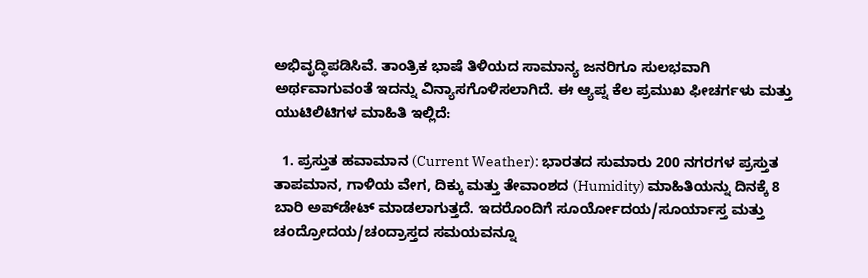ಅಭಿವೃದ್ಧಿಪಡಿಸಿವೆ. ತಾಂತ್ರಿಕ ಭಾಷೆ ತಿಳಿಯದ ಸಾಮಾನ್ಯ ಜನರಿಗೂ ಸುಲಭವಾಗಿ ಅರ್ಥವಾಗುವಂತೆ ಇದನ್ನು ವಿನ್ಯಾಸಗೊಳಿಸಲಾಗಿದೆ. ಈ ಆ್ಯಪ್ನ ಕೆಲ ಪ್ರಮುಖ ಫೀಚರ್ಗಳು ಮತ್ತು ಯುಟಿಲಿಟಿಗಳ ಮಾಹಿತಿ ಇಲ್ಲಿದೆ:

  1. ಪ್ರಸ್ತುತ ಹವಾಮಾನ (Current Weather): ಭಾರತದ ಸುಮಾರು 200 ನಗರಗಳ ಪ್ರಸ್ತುತ ತಾಪಮಾನ, ಗಾಳಿಯ ವೇಗ, ದಿಕ್ಕು ಮತ್ತು ತೇವಾಂಶದ (Humidity) ಮಾಹಿತಿಯನ್ನು ದಿನಕ್ಕೆ 8 ಬಾರಿ ಅಪ್‌ಡೇಟ್ ಮಾಡಲಾಗುತ್ತದೆ. ಇದರೊಂದಿಗೆ ಸೂರ್ಯೋದಯ/ಸೂರ್ಯಾಸ್ತ ಮತ್ತು ಚಂದ್ರೋದಯ/ಚಂದ್ರಾಸ್ತದ ಸಮಯವನ್ನೂ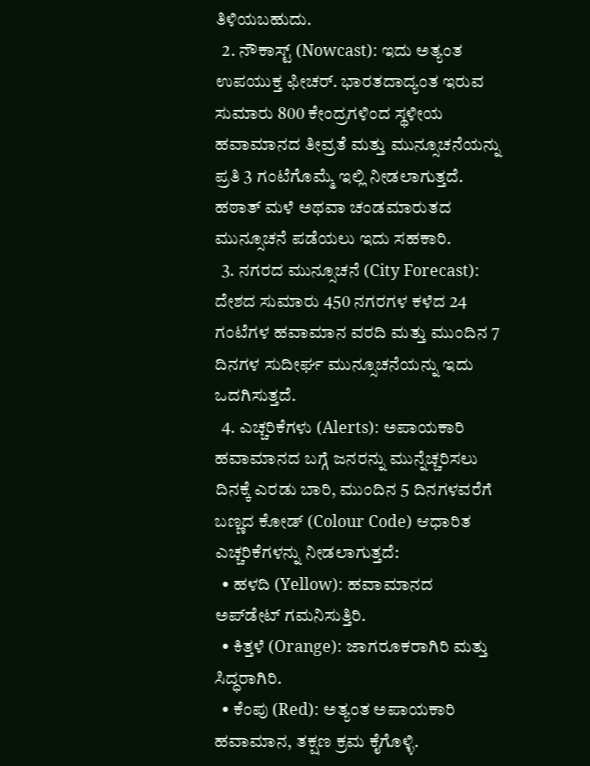ತಿಳಿಯಬಹುದು.
  2. ನೌಕಾಸ್ಟ್ (Nowcast): ಇದು ಅತ್ಯಂತ ಉಪಯುಕ್ತ ಫೀಚರ್. ಭಾರತದಾದ್ಯಂತ ಇರುವ ಸುಮಾರು 800 ಕೇಂದ್ರಗಳಿಂದ ಸ್ಥಳೀಯ ಹವಾಮಾನದ ತೀವ್ರತೆ ಮತ್ತು ಮುನ್ಸೂಚನೆಯನ್ನು ಪ್ರತಿ 3 ಗಂಟೆಗೊಮ್ಮೆ ಇಲ್ಲಿ ನೀಡಲಾಗುತ್ತದೆ. ಹಠಾತ್ ಮಳೆ ಅಥವಾ ಚಂಡಮಾರುತದ ಮುನ್ಸೂಚನೆ ಪಡೆಯಲು ಇದು ಸಹಕಾರಿ.
  3. ನಗರದ ಮುನ್ಸೂಚನೆ (City Forecast): ದೇಶದ ಸುಮಾರು 450 ನಗರಗಳ ಕಳೆದ 24 ಗಂಟೆಗಳ ಹವಾಮಾನ ವರದಿ ಮತ್ತು ಮುಂದಿನ 7 ದಿನಗಳ ಸುದೀರ್ಘ ಮುನ್ಸೂಚನೆಯನ್ನು ಇದು ಒದಗಿಸುತ್ತದೆ.
  4. ಎಚ್ಚರಿಕೆಗಳು (Alerts): ಅಪಾಯಕಾರಿ ಹವಾಮಾನದ ಬಗ್ಗೆ ಜನರನ್ನು ಮುನ್ನೆಚ್ಚರಿಸಲು ದಿನಕ್ಕೆ ಎರಡು ಬಾರಿ, ಮುಂದಿನ 5 ದಿನಗಳವರೆಗೆ ಬಣ್ಣದ ಕೋಡ್ (Colour Code) ಆಧಾರಿತ ಎಚ್ಚರಿಕೆಗಳನ್ನು ನೀಡಲಾಗುತ್ತದೆ:
  • ಹಳದಿ (Yellow): ಹವಾಮಾನದ ಅಪ್‌ಡೇಟ್ ಗಮನಿಸುತ್ತಿರಿ.
  • ಕಿತ್ತಳೆ (Orange): ಜಾಗರೂಕರಾಗಿರಿ ಮತ್ತು ಸಿದ್ಧರಾಗಿರಿ.
  • ಕೆಂಪು (Red): ಅತ್ಯಂತ ಅಪಾಯಕಾರಿ ಹವಾಮಾನ, ತಕ್ಷಣ ಕ್ರಮ ಕೈಗೊಳ್ಳಿ.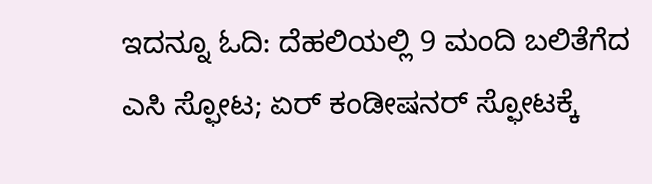ಇದನ್ನೂ ಓದಿ: ದೆಹಲಿಯಲ್ಲಿ 9 ಮಂದಿ ಬಲಿತೆಗೆದ ಎಸಿ ಸ್ಫೋಟ; ಏರ್ ಕಂಡೀಷನರ್ ಸ್ಫೋಟಕ್ಕೆ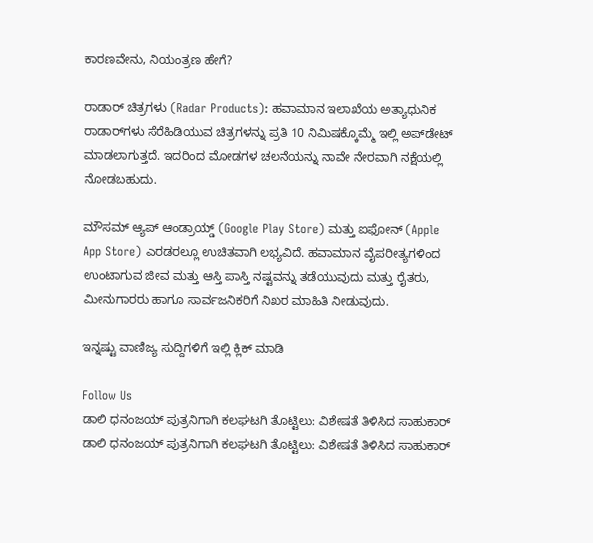ಕಾರಣವೇನು, ನಿಯಂತ್ರಣ ಹೇಗೆ?

ರಾಡಾರ್ ಚಿತ್ರಗಳು (Radar Products): ಹವಾಮಾನ ಇಲಾಖೆಯ ಅತ್ಯಾಧುನಿಕ ರಾಡಾರ್‌ಗಳು ಸೆರೆಹಿಡಿಯುವ ಚಿತ್ರಗಳನ್ನು ಪ್ರತಿ 10 ನಿಮಿಷಕ್ಕೊಮ್ಮೆ ಇಲ್ಲಿ ಅಪ್‌ಡೇಟ್ ಮಾಡಲಾಗುತ್ತದೆ. ಇದರಿಂದ ಮೋಡಗಳ ಚಲನೆಯನ್ನು ನಾವೇ ನೇರವಾಗಿ ನಕ್ಷೆಯಲ್ಲಿ ನೋಡಬಹುದು.

ಮೌಸಮ್ ಆ್ಯಪ್ ಆಂಡ್ರಾಯ್ಡ್ (Google Play Store) ಮತ್ತು ಐಫೋನ್ (Apple App Store) ಎರಡರಲ್ಲೂ ಉಚಿತವಾಗಿ ಲಭ್ಯವಿದೆ. ಹವಾಮಾನ ವೈಪರೀತ್ಯಗಳಿಂದ ಉಂಟಾಗುವ ಜೀವ ಮತ್ತು ಆಸ್ತಿ ಪಾಸ್ತಿ ನಷ್ಟವನ್ನು ತಡೆಯುವುದು ಮತ್ತು ರೈತರು, ಮೀನುಗಾರರು ಹಾಗೂ ಸಾರ್ವಜನಿಕರಿಗೆ ನಿಖರ ಮಾಹಿತಿ ನೀಡುವುದು.

ಇನ್ನಷ್ಟು ವಾಣಿಜ್ಯ ಸುದ್ದಿಗಳಿಗೆ ಇಲ್ಲಿ ಕ್ಲಿಕ್ ಮಾಡಿ

Follow Us
ಡಾಲಿ ಧನಂಜಯ್ ಪುತ್ರನಿಗಾಗಿ ಕಲಘಟಗಿ ತೊಟ್ಟಿಲು: ವಿಶೇಷತೆ ತಿಳಿಸಿದ ಸಾಹುಕಾರ್
ಡಾಲಿ ಧನಂಜಯ್ ಪುತ್ರನಿಗಾಗಿ ಕಲಘಟಗಿ ತೊಟ್ಟಿಲು: ವಿಶೇಷತೆ ತಿಳಿಸಿದ ಸಾಹುಕಾರ್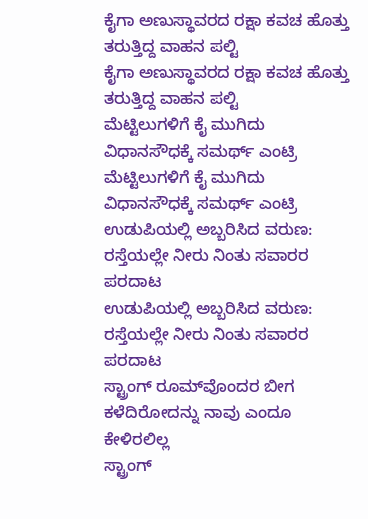ಕೈಗಾ ಅಣುಸ್ಥಾವರದ ರಕ್ಷಾ ಕವಚ‌ ಹೊತ್ತು ತರುತ್ತಿದ್ದ ವಾಹನ ಪಲ್ಟಿ
ಕೈಗಾ ಅಣುಸ್ಥಾವರದ ರಕ್ಷಾ ಕವಚ‌ ಹೊತ್ತು ತರುತ್ತಿದ್ದ ವಾಹನ ಪಲ್ಟಿ
ಮೆಟ್ಟಿಲುಗಳಿಗೆ ಕೈ ಮುಗಿದು ವಿಧಾನಸೌಧಕ್ಕೆ ಸಮರ್ಥ್ ಎಂಟ್ರಿ
ಮೆಟ್ಟಿಲುಗಳಿಗೆ ಕೈ ಮುಗಿದು ವಿಧಾನಸೌಧಕ್ಕೆ ಸಮರ್ಥ್ ಎಂಟ್ರಿ
ಉಡುಪಿಯಲ್ಲಿ ಅಬ್ಬರಿಸಿದ ವರುಣ: ರಸ್ತೆಯಲ್ಲೇ ನೀರು ನಿಂತು ಸವಾರರ ಪರದಾಟ
ಉಡುಪಿಯಲ್ಲಿ ಅಬ್ಬರಿಸಿದ ವರುಣ: ರಸ್ತೆಯಲ್ಲೇ ನೀರು ನಿಂತು ಸವಾರರ ಪರದಾಟ
ಸ್ಟ್ರಾಂಗ್‌ ರೂಮ್‌ವೊಂದರ ಬೀಗ ಕಳೆದಿರೋದನ್ನು ನಾವು ಎಂದೂ ಕೇಳಿರಲಿಲ್ಲ
ಸ್ಟ್ರಾಂಗ್‌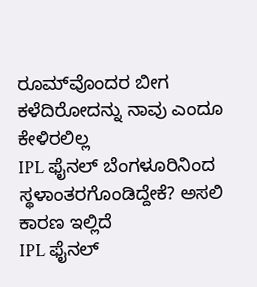ರೂಮ್‌ವೊಂದರ ಬೀಗ ಕಳೆದಿರೋದನ್ನು ನಾವು ಎಂದೂ ಕೇಳಿರಲಿಲ್ಲ
IPL ಫೈನಲ್ ಬೆಂಗಳೂರಿನಿಂದ ಸ್ಥಳಾಂತರಗೊಂಡಿದ್ದೇಕೆ? ಅಸಲಿ ಕಾರಣ ಇಲ್ಲಿದೆ
IPL ಫೈನಲ್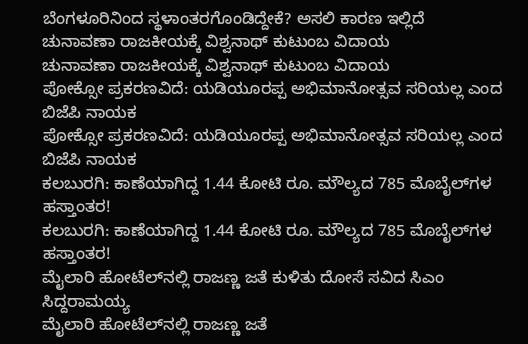ಬೆಂಗಳೂರಿನಿಂದ ಸ್ಥಳಾಂತರಗೊಂಡಿದ್ದೇಕೆ? ಅಸಲಿ ಕಾರಣ ಇಲ್ಲಿದೆ
ಚುನಾವಣಾ ರಾಜಕೀಯಕ್ಕೆ ವಿಶ್ವನಾಥ್ ಕುಟುಂಬ ವಿದಾಯ
ಚುನಾವಣಾ ರಾಜಕೀಯಕ್ಕೆ ವಿಶ್ವನಾಥ್ ಕುಟುಂಬ ವಿದಾಯ
ಪೋಕ್ಸೋ ಪ್ರಕರಣವಿದೆ: ಯಡಿಯೂರಪ್ಪ ಅಭಿಮಾನೋತ್ಸವ ಸರಿಯಲ್ಲ ಎಂದ ಬಿಜೆಪಿ ನಾಯಕ
ಪೋಕ್ಸೋ ಪ್ರಕರಣವಿದೆ: ಯಡಿಯೂರಪ್ಪ ಅಭಿಮಾನೋತ್ಸವ ಸರಿಯಲ್ಲ ಎಂದ ಬಿಜೆಪಿ ನಾಯಕ
ಕಲಬುರಗಿ: ಕಾಣೆಯಾಗಿದ್ದ 1.44 ಕೋಟಿ ರೂ. ಮೌಲ್ಯದ 785 ಮೊಬೈಲ್‌ಗಳ ಹಸ್ತಾಂತರ!
ಕಲಬುರಗಿ: ಕಾಣೆಯಾಗಿದ್ದ 1.44 ಕೋಟಿ ರೂ. ಮೌಲ್ಯದ 785 ಮೊಬೈಲ್‌ಗಳ ಹಸ್ತಾಂತರ!
ಮೈಲಾರಿ ಹೋಟೆಲ್‌ನಲ್ಲಿ ರಾಜಣ್ಣ ಜತೆ ಕುಳಿತು ದೋಸೆ ಸವಿದ ಸಿಎಂ ಸಿದ್ದರಾಮಯ್ಯ
ಮೈಲಾರಿ ಹೋಟೆಲ್‌ನಲ್ಲಿ ರಾಜಣ್ಣ ಜತೆ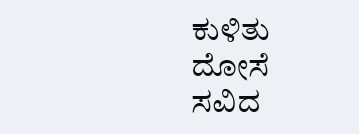ಕುಳಿತು ದೋಸೆ ಸವಿದ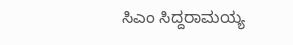ಸಿಎಂ ಸಿದ್ದರಾಮಯ್ಯ